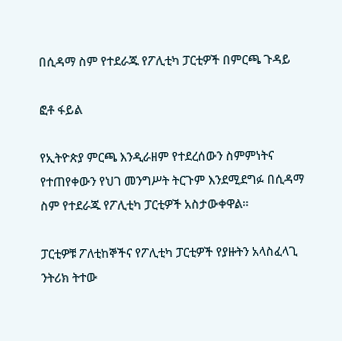በሲዳማ ስም የተደራጁ የፖሊቲካ ፓርቲዎች በምርጫ ጉዳይ

ፎቶ ፋይል

የኢትዮጵያ ምርጫ እንዲራዘም የተደረሰውን ስምምነትና የተጠየቀውን የህገ መንግሥት ትርጉም እንደሚደግፉ በሲዳማ ስም የተደራጁ የፖሊቲካ ፓርቲዎች አስታውቀዋል።

ፓርቲዎቹ ፖለቲከኞችና የፖሊቲካ ፓርቲዎች የያዙትን አላስፈላጊ ንትሪክ ትተው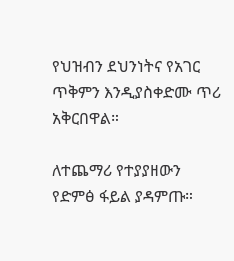የህዝብን ደህንነትና የአገር ጥቅምን እንዲያስቀድሙ ጥሪ አቅርበዋል።

ለተጨማሪ የተያያዘውን የድምፅ ፋይል ያዳምጡ።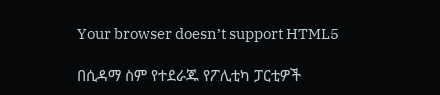Your browser doesn’t support HTML5

በሲዳማ ስም የተደራጁ የፖሊቲካ ፓርቲዎች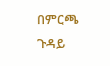በምርጫ ጉዳይ